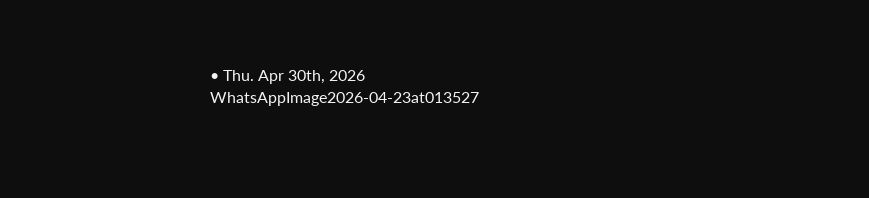• Thu. Apr 30th, 2026
WhatsAppImage2026-04-23at013527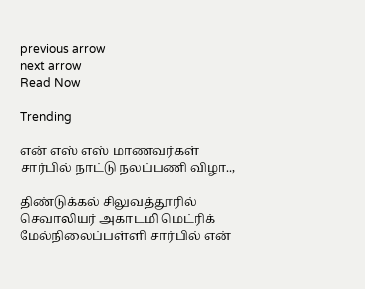previous arrow
next arrow
Read Now

Trending

என் எஸ் எஸ் மாணவர்கள் சார்பில் நாட்டு நலப்பணி விழா..,

திண்டுக்கல் சிலுவத்தூரில் செவாலியர் அகாடமி மெட்ரிக் மேல்நிலைப்பள்ளி சார்பில் என்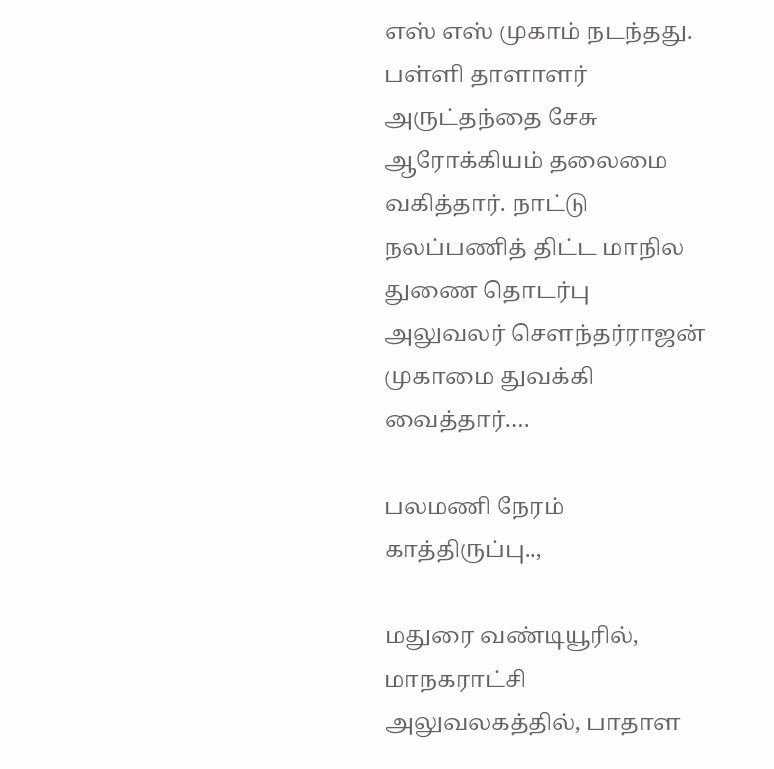எஸ் எஸ் முகாம் நடந்தது. பள்ளி தாளாளர் அருட்தந்தை சேசு ஆரோக்கியம் தலைமை வகித்தார். நாட்டு நலப்பணித் திட்ட மாநில துணை தொடர்பு அலுவலர் சௌந்தர்ராஜன் முகாமை துவக்கி வைத்தார்.…

பலமணி நேரம் காத்திருப்பு..,

மதுரை வண்டியூரில், மாநகராட்சி அலுவலகத்தில், பாதாள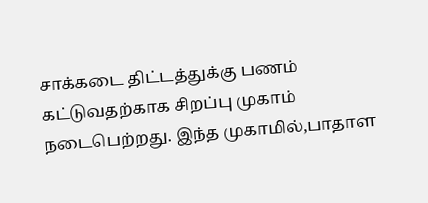சாக்கடை திட்டத்துக்கு பணம் கட்டுவதற்காக சிறப்பு முகாம் நடைபெற்றது. இந்த முகாமில்,பாதாள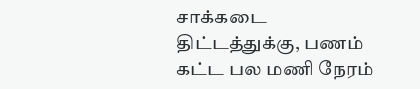சாக்கடை திட்டத்துக்கு, பணம் கட்ட பல மணி நேரம்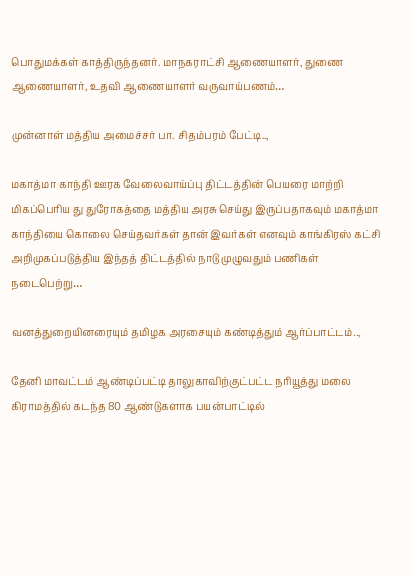பொதுமக்கள் காத்திருந்தனர். மாநகராட்சி ஆணையாளர், துணை ஆணையாளர், உதவி ஆணையாளர் வருவாய்பணம்…

முன்னாள் மத்திய அமைச்சர் பா. சிதம்பரம் பேட்டி..,

மகாத்மா காந்தி ஊரக வேலைவாய்ப்பு திட்டத்தின் பெயரை மாற்றி மிகப்பெரிய து துரோகத்தை மத்திய அரசு செய்து இருப்பதாகவும் மகாத்மா காந்தியை கொலை செய்தவர்கள் தான் இவர்கள் எனவும் காங்கிரஸ் கட்சி அறிமுகப்படுத்திய இந்தத் திட்டத்தில் நாடு முழுவதும் பணிகள் நடைபெற்று…

வனத்துறையினரையும் தமிழக அரசையும் கண்டித்தும் ஆர்ப்பாட்டம்..,

தேனி மாவட்டம் ஆண்டிப்பட்டி தாலுகாவிற்குட்பட்ட நரியூத்து மலை கிராமத்தில் கடந்த 80 ஆண்டுகளாக பயன்பாட்டில்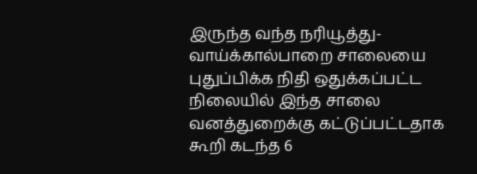இருந்த வந்த நரியூத்து- வாய்க்கால்பாறை சாலையை புதுப்பிக்க நிதி ஒதுக்கப்பட்ட நிலையில் இந்த சாலை வனத்துறைக்கு கட்டுப்பட்டதாக கூறி கடந்த 6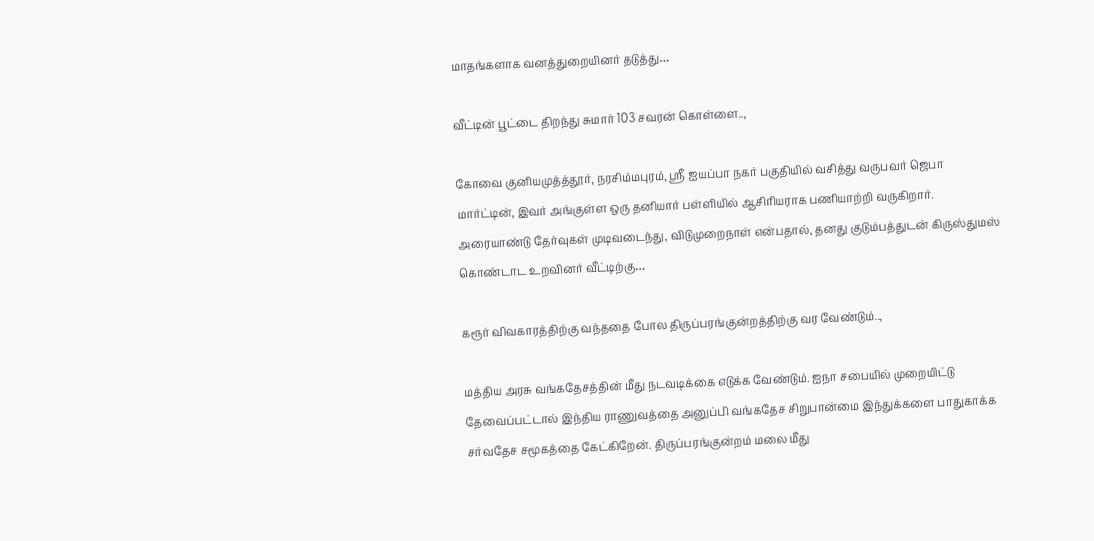மாதங்களாக வனத்துறையினர் தடுத்து…

வீட்டின் பூட்டை திறந்து சுமார் 103 சவரன் கொள்ளை..,

கோவை குனியமுத்த்தூர், நரசிம்மபுரம், ஸ்ரீ ஐயப்பா நகர் பகுதியில் வசித்து வருபவர் ஜெபா மார்ட்டின், இவர் அங்குள்ள ஒரு தனியார் பள்ளியில் ஆசிரியராக பணியாற்றி வருகிறார். அரையாண்டு தேர்வுகள் முடிவடைந்து, விடுமுறைநாள் என்பதால், தனது குடும்பத்துடன் கிருஸ்துமஸ் கொண்டாட உறவினர் வீட்டிற்கு…

கரூர் விவகாரத்திற்கு வந்ததை போல திருப்பரங்குன்றத்திற்கு வர வேண்டும்..,

மத்திய அரசு வங்கதேசத்தின் மீது நடவடிக்கை எடுக்க வேண்டும். ஐநா சபையில் முறையிட்டு தேவைப்பட்டால் இந்திய ராணுவத்தை அனுப்பி வங்கதேச சிறுபான்மை இந்துக்களை பாதுகாக்க சர்வதேச சமூகத்தை கேட்கிறேன். திருப்பரங்குன்றம் மலை மீது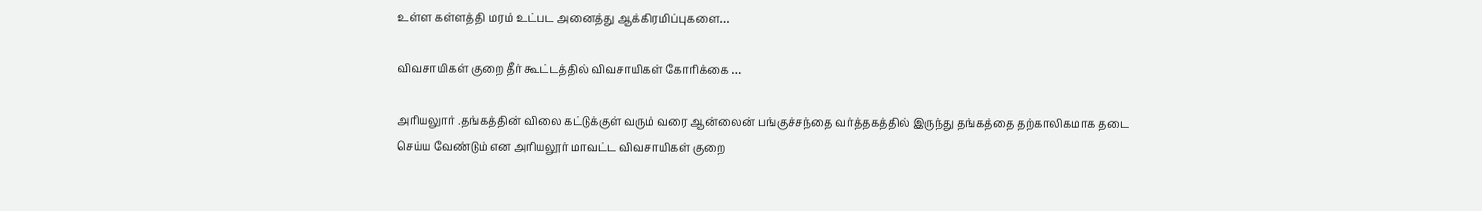உள்ள கள்ளத்தி மரம் உட்பட அனைத்து ஆக்கிரமிப்புகளை…

விவசாயிகள் குறை தீர் கூட்டத்தில் விவசாயிகள் கோரிக்கை …

அரியலுார் .தங்கத்தின் விலை கட்டுக்குள் வரும் வரை ஆன்லைன் பங்குச்சந்தை வர்த்தகத்தில் இருந்து தங்கத்தை தற்காலிகமாக தடை செய்ய வேண்டும் என அரியலூர் மாவட்ட விவசாயிகள் குறை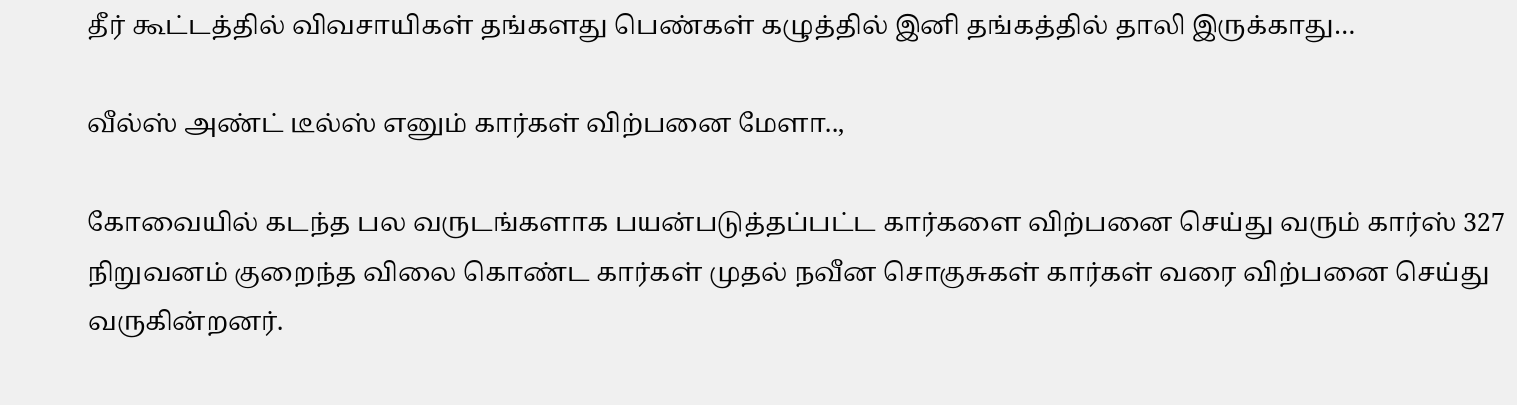தீர் கூட்டத்தில் விவசாயிகள் தங்களது பெண்கள் கழுத்தில் இனி தங்கத்தில் தாலி இருக்காது…

வீல்ஸ் அண்ட் டீல்ஸ் எனும் கார்கள் விற்பனை மேளா..,

கோவையில் கடந்த பல வருடங்களாக பயன்படுத்தப்பட்ட கார்களை விற்பனை செய்து வரும் கார்ஸ் 327 நிறுவனம் குறைந்த விலை கொண்ட கார்கள் முதல் நவீன சொகுசுகள் கார்கள் வரை விற்பனை செய்து வருகின்றனர்.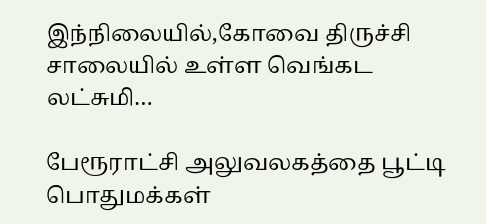இந்நிலையில்,கோவை திருச்சி சாலையில் உள்ள வெங்கட லட்சுமி…

பேரூராட்சி அலுவலகத்தை பூட்டி பொதுமக்கள்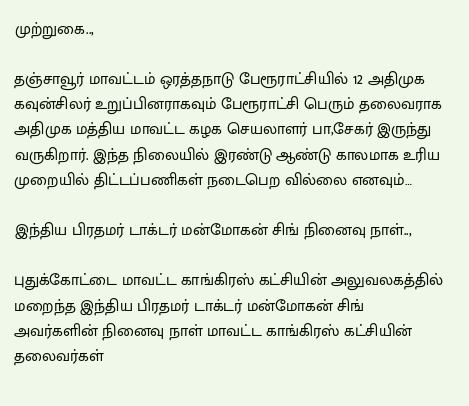முற்றுகை..,

தஞ்சாவூர் மாவட்டம் ஒரத்தநாடு பேரூராட்சியில் 12 அதிமுக கவுன்சிலர் உறுப்பினராகவும் பேரூராட்சி பெரும் தலைவராக அதிமுக மத்திய மாவட்ட கழக செயலாளர் பா,சேகர் இருந்து வருகிறார். இந்த நிலையில் இரண்டு ஆண்டு காலமாக உரிய முறையில் திட்டப்பணிகள் நடைபெற வில்லை எனவும்…

இந்திய பிரதமர் டாக்டர் மன்மோகன் சிங் நினைவு நாள்..,

புதுக்கோட்டை மாவட்ட காங்கிரஸ் கட்சியின் அலுவலகத்தில் மறைந்த இந்திய பிரதமர் டாக்டர் மன்மோகன் சிங் அவர்களின் நினைவு நாள் மாவட்ட காங்கிரஸ் கட்சியின் தலைவர்கள்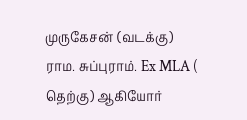முருகேசன் (வடக்கு) ராம. சுப்புராம். Ex MLA ( தெற்கு) ஆகியோர்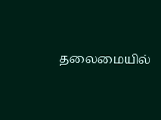தலைமையில்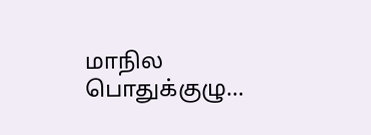மாநில பொதுக்குழு…